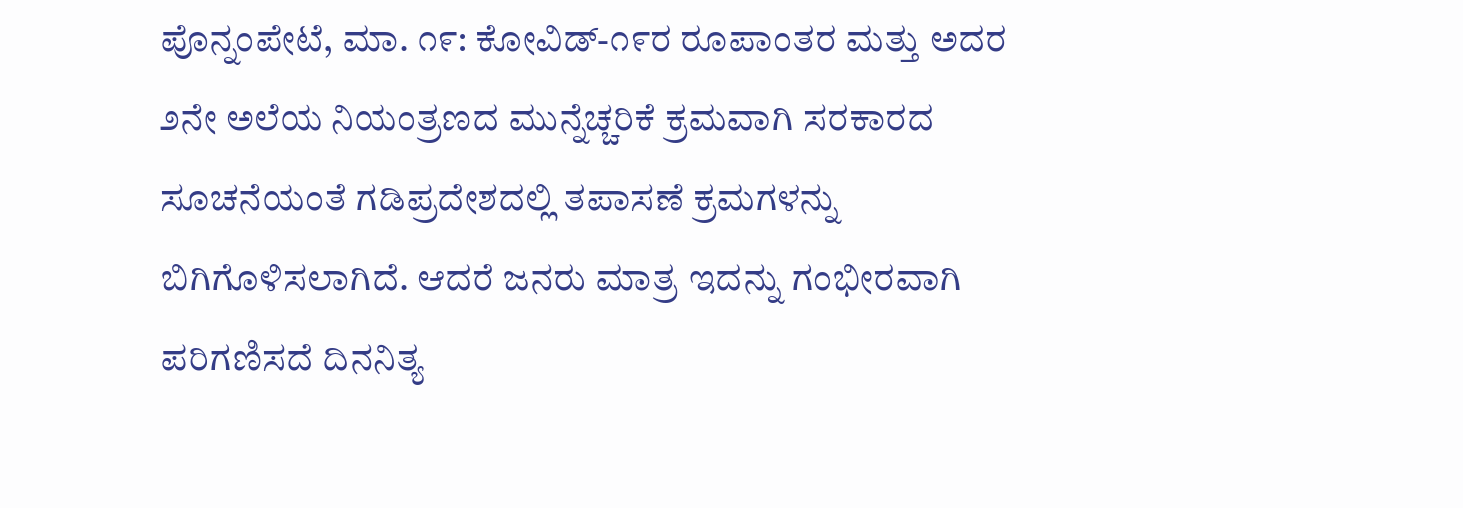ಪೊನ್ನಂಪೇಟೆ, ಮಾ. ೧೯: ಕೋವಿಡ್-೧೯ರ ರೂಪಾಂತರ ಮತ್ತು ಅದರ ೨ನೇ ಅಲೆಯ ನಿಯಂತ್ರಣದ ಮುನ್ನೆಚ್ಚರಿಕೆ ಕ್ರಮವಾಗಿ ಸರಕಾರದ ಸೂಚನೆಯಂತೆ ಗಡಿಪ್ರದೇಶದಲ್ಲಿ ತಪಾಸಣೆ ಕ್ರಮಗಳನ್ನು ಬಿಗಿಗೊಳಿಸಲಾಗಿದೆ. ಆದರೆ ಜನರು ಮಾತ್ರ ಇದನ್ನು ಗಂಭೀರವಾಗಿ ಪರಿಗಣಿಸದೆ ದಿನನಿತ್ಯ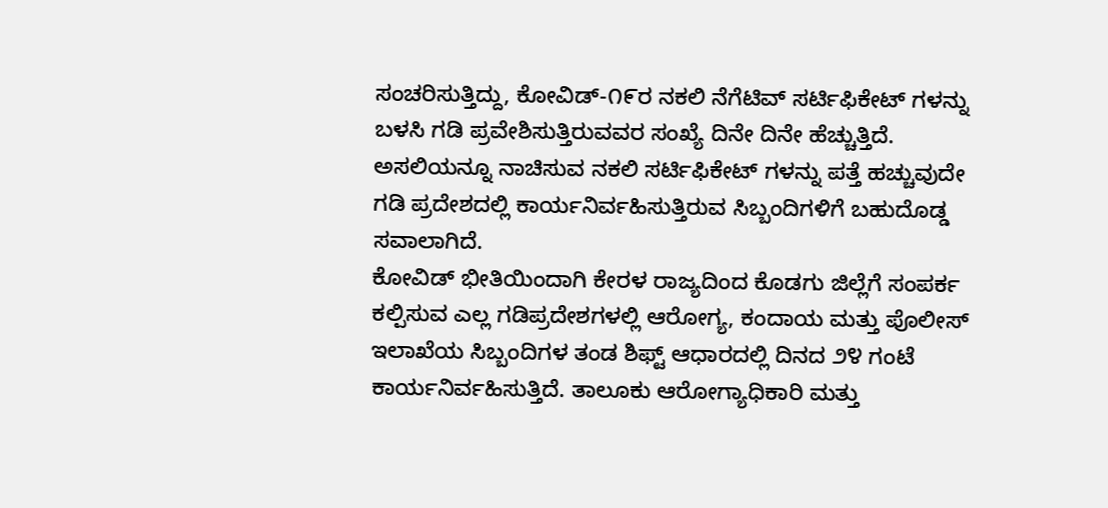ಸಂಚರಿಸುತ್ತಿದ್ದು, ಕೋವಿಡ್-೧೯ರ ನಕಲಿ ನೆಗೆಟಿವ್ ಸರ್ಟಿಫಿಕೇಟ್ ಗಳನ್ನು ಬಳಸಿ ಗಡಿ ಪ್ರವೇಶಿಸುತ್ತಿರುವವರ ಸಂಖ್ಯೆ ದಿನೇ ದಿನೇ ಹೆಚ್ಚುತ್ತಿದೆ. ಅಸಲಿಯನ್ನೂ ನಾಚಿಸುವ ನಕಲಿ ಸರ್ಟಿಫಿಕೇಟ್ ಗಳನ್ನು ಪತ್ತೆ ಹಚ್ಚುವುದೇ ಗಡಿ ಪ್ರದೇಶದಲ್ಲಿ ಕಾರ್ಯನಿರ್ವಹಿಸುತ್ತಿರುವ ಸಿಬ್ಬಂದಿಗಳಿಗೆ ಬಹುದೊಡ್ಡ ಸವಾಲಾಗಿದೆ.
ಕೋವಿಡ್ ಭೀತಿಯಿಂದಾಗಿ ಕೇರಳ ರಾಜ್ಯದಿಂದ ಕೊಡಗು ಜಿಲ್ಲೆಗೆ ಸಂಪರ್ಕ ಕಲ್ಪಿಸುವ ಎಲ್ಲ ಗಡಿಪ್ರದೇಶಗಳಲ್ಲಿ ಆರೋಗ್ಯ, ಕಂದಾಯ ಮತ್ತು ಪೊಲೀಸ್ ಇಲಾಖೆಯ ಸಿಬ್ಬಂದಿಗಳ ತಂಡ ಶಿಫ್ಟ್ ಆಧಾರದಲ್ಲಿ ದಿನದ ೨೪ ಗಂಟೆ ಕಾರ್ಯನಿರ್ವಹಿಸುತ್ತಿದೆ. ತಾಲೂಕು ಆರೋಗ್ಯಾಧಿಕಾರಿ ಮತ್ತು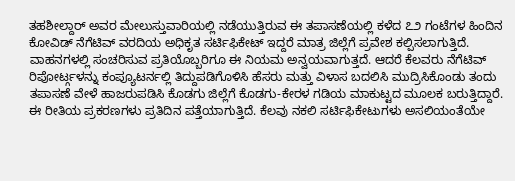ತಹಶೀಲ್ದಾರ್ ಅವರ ಮೇಲುಸ್ತುವಾರಿಯಲ್ಲಿ ನಡೆಯುತ್ತಿರುವ ಈ ತಪಾಸಣೆಯಲ್ಲಿ ಕಳೆದ ೭೨ ಗಂಟೆಗಳ ಹಿಂದಿನ ಕೋವಿಡ್ ನೆಗೆಟಿವ್ ವರದಿಯ ಅಧಿಕೃತ ಸರ್ಟಿಫಿಕೇಟ್ ಇದ್ದರೆ ಮಾತ್ರ ಜಿಲ್ಲೆಗೆ ಪ್ರವೇಶ ಕಲ್ಪಿಸಲಾಗುತ್ತಿದೆ. ವಾಹನಗಳಲ್ಲಿ ಸಂಚರಿಸುವ ಪ್ರತಿಯೊಬ್ಬರಿಗೂ ಈ ನಿಯಮ ಅನ್ವಯವಾಗುತ್ತದೆ. ಆದರೆ ಕೆಲವರು ನೆಗೆಟಿವ್ ರಿಪೋರ್ಟ್ಗಳನ್ನು ಕಂಪ್ಯೂಟರ್ನಲ್ಲಿ ತಿದ್ದುಪಡಿಗೊಳಿಸಿ ಹೆಸರು ಮತ್ತು ವಿಳಾಸ ಬದಲಿಸಿ ಮುದ್ರಿಸಿಕೊಂಡು ತಂದು ತಪಾಸಣೆ ವೇಳೆ ಹಾಜರುಪಡಿಸಿ ಕೊಡಗು ಜಿಲ್ಲೆಗೆ ಕೊಡಗು-ಕೇರಳ ಗಡಿಯ ಮಾಕುಟ್ಟದ ಮೂಲಕ ಬರುತ್ತಿದ್ದಾರೆ.
ಈ ರೀತಿಯ ಪ್ರಕರಣಗಳು ಪ್ರತಿದಿನ ಪತ್ತೆಯಾಗುತ್ತಿದೆ. ಕೆಲವು ನಕಲಿ ಸರ್ಟಿಫಿಕೇಟುಗಳು ಅಸಲಿಯಂತೆಯೇ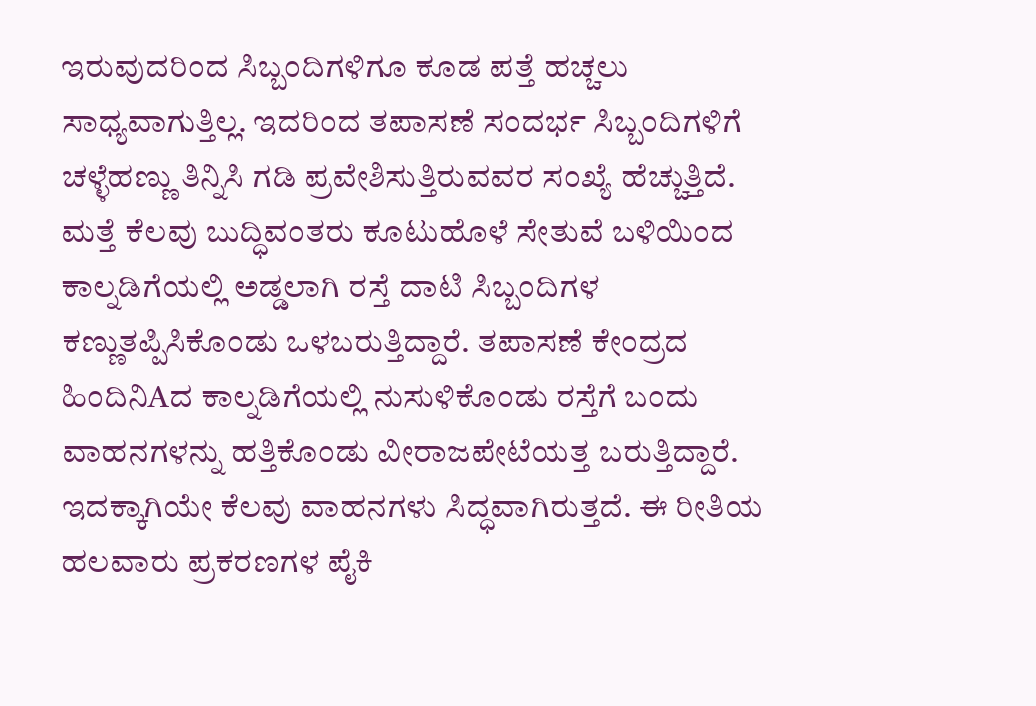ಇರುವುದರಿಂದ ಸಿಬ್ಬಂದಿಗಳಿಗೂ ಕೂಡ ಪತ್ತೆ ಹಚ್ಚಲು ಸಾಧ್ಯವಾಗುತ್ತಿಲ್ಲ. ಇದರಿಂದ ತಪಾಸಣೆ ಸಂದರ್ಭ ಸಿಬ್ಬಂದಿಗಳಿಗೆ ಚಳ್ಳೆಹಣ್ಣು ತಿನ್ನಿಸಿ ಗಡಿ ಪ್ರವೇಶಿಸುತ್ತಿರುವವರ ಸಂಖ್ಯೆ ಹೆಚ್ಚುತ್ತಿದೆ. ಮತ್ತೆ ಕೆಲವು ಬುದ್ಧಿವಂತರು ಕೂಟುಹೊಳೆ ಸೇತುವೆ ಬಳಿಯಿಂದ ಕಾಲ್ನಡಿಗೆಯಲ್ಲಿ ಅಡ್ಡಲಾಗಿ ರಸ್ತೆ ದಾಟಿ ಸಿಬ್ಬಂದಿಗಳ ಕಣ್ಣುತಪ್ಪಿಸಿಕೊಂಡು ಒಳಬರುತ್ತಿದ್ದಾರೆ. ತಪಾಸಣೆ ಕೇಂದ್ರದ ಹಿಂದಿನಿAದ ಕಾಲ್ನಡಿಗೆಯಲ್ಲಿ ನುಸುಳಿಕೊಂಡು ರಸ್ತೆಗೆ ಬಂದು ವಾಹನಗಳನ್ನು ಹತ್ತಿಕೊಂಡು ವೀರಾಜಪೇಟೆಯತ್ತ ಬರುತ್ತಿದ್ದಾರೆ. ಇದಕ್ಕಾಗಿಯೇ ಕೆಲವು ವಾಹನಗಳು ಸಿದ್ಧವಾಗಿರುತ್ತದೆ. ಈ ರೀತಿಯ ಹಲವಾರು ಪ್ರಕರಣಗಳ ಪೈಕಿ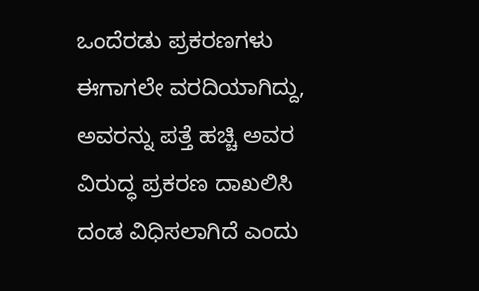ಒಂದೆರಡು ಪ್ರಕರಣಗಳು ಈಗಾಗಲೇ ವರದಿಯಾಗಿದ್ದು, ಅವರನ್ನು ಪತ್ತೆ ಹಚ್ಚಿ ಅವರ ವಿರುದ್ಧ ಪ್ರಕರಣ ದಾಖಲಿಸಿ ದಂಡ ವಿಧಿಸಲಾಗಿದೆ ಎಂದು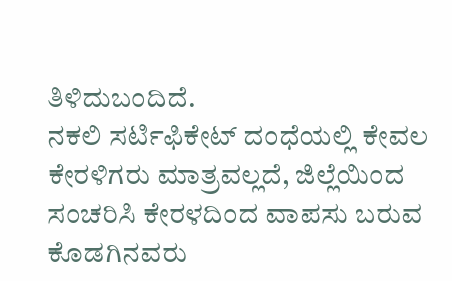ತಿಳಿದುಬಂದಿದೆ.
ನಕಲಿ ಸರ್ಟಿಫಿಕೇಟ್ ದಂಧೆಯಲ್ಲಿ ಕೇವಲ ಕೇರಳಿಗರು ಮಾತ್ರವಲ್ಲದೆ, ಜಿಲ್ಲೆಯಿಂದ ಸಂಚರಿಸಿ ಕೇರಳದಿಂದ ವಾಪಸು ಬರುವ ಕೊಡಗಿನವರು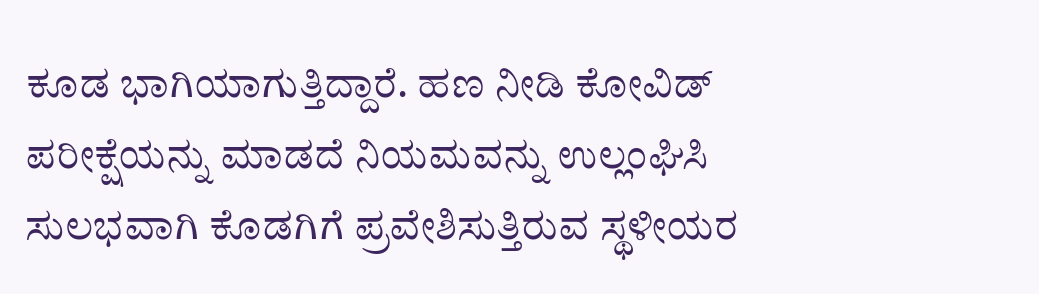ಕೂಡ ಭಾಗಿಯಾಗುತ್ತಿದ್ದಾರೆ. ಹಣ ನೀಡಿ ಕೋವಿಡ್ ಪರೀಕ್ಷೆಯನ್ನು ಮಾಡದೆ ನಿಯಮವನ್ನು ಉಲ್ಲಂಘಿಸಿ ಸುಲಭವಾಗಿ ಕೊಡಗಿಗೆ ಪ್ರವೇಶಿಸುತ್ತಿರುವ ಸ್ಥಳೀಯರ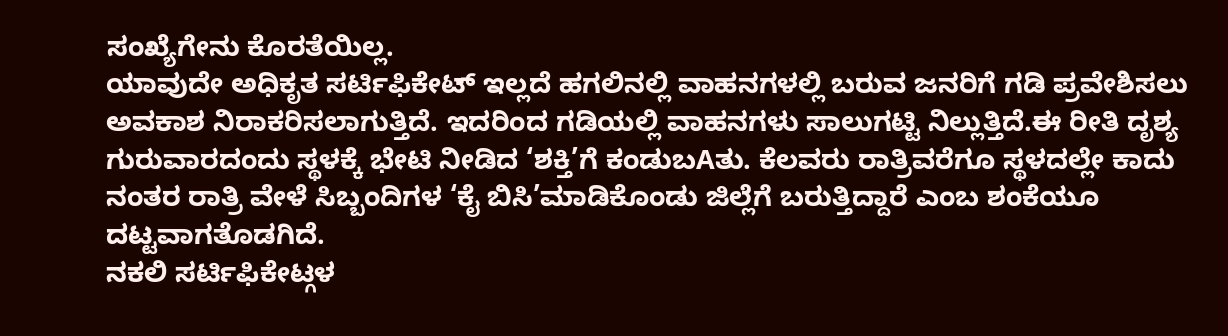ಸಂಖ್ಯೆಗೇನು ಕೊರತೆಯಿಲ್ಲ.
ಯಾವುದೇ ಅಧಿಕೃತ ಸರ್ಟಿಫಿಕೇಟ್ ಇಲ್ಲದೆ ಹಗಲಿನಲ್ಲಿ ವಾಹನಗಳಲ್ಲಿ ಬರುವ ಜನರಿಗೆ ಗಡಿ ಪ್ರವೇಶಿಸಲು ಅವಕಾಶ ನಿರಾಕರಿಸಲಾಗುತ್ತಿದೆ. ಇದರಿಂದ ಗಡಿಯಲ್ಲಿ ವಾಹನಗಳು ಸಾಲುಗಟ್ಟಿ ನಿಲ್ಲುತ್ತಿದೆ.ಈ ರೀತಿ ದೃಶ್ಯ ಗುರುವಾರದಂದು ಸ್ಥಳಕ್ಕೆ ಭೇಟಿ ನೀಡಿದ ‘ಶಕ್ತಿ’ಗೆ ಕಂಡುಬAತು. ಕೆಲವರು ರಾತ್ರಿವರೆಗೂ ಸ್ಥಳದಲ್ಲೇ ಕಾದು ನಂತರ ರಾತ್ರಿ ವೇಳೆ ಸಿಬ್ಬಂದಿಗಳ ‘ಕೈ ಬಿಸಿ’ಮಾಡಿಕೊಂಡು ಜಿಲ್ಲೆಗೆ ಬರುತ್ತಿದ್ದಾರೆ ಎಂಬ ಶಂಕೆಯೂ ದಟ್ಟವಾಗತೊಡಗಿದೆ.
ನಕಲಿ ಸರ್ಟಿಫಿಕೇಟ್ಗಳ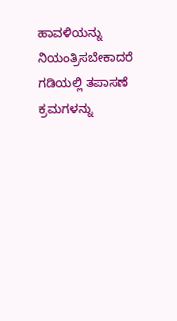ಹಾವಳಿಯನ್ನು ನಿಯಂತ್ರಿಸಬೇಕಾದರೆ ಗಡಿಯಲ್ಲಿ ತಪಾಸಣೆ ಕ್ರಮಗಳನ್ನು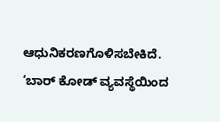ಆಧುನಿಕರಣಗೊಳಿಸಬೇಕಿದೆ. ‘ಬಾರ್ ಕೋಡ್ ವ್ಯವಸ್ಥೆಯಿಂದ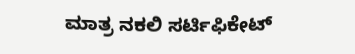ಮಾತ್ರ ನಕಲಿ ಸರ್ಟಿಫಿಕೇಟ್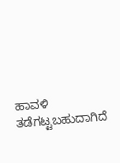ಹಾವಳಿ ತಡೆಗಟ್ಟಬಹುದಾಗಿದೆ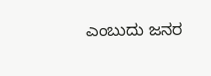ಎಂಬುದು ಜನರ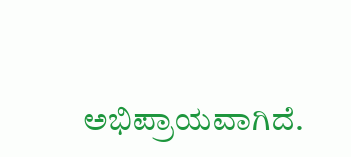ಅಭಿಪ್ರಾಯವಾಗಿದೆ.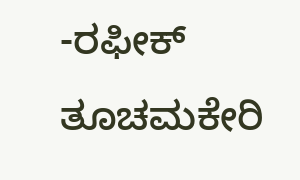-ರಫೀಕ್ ತೂಚಮಕೇರಿ